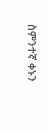ስምንተኛ ቀኑን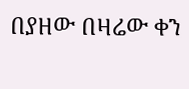በያዘው በዛሬው ቀን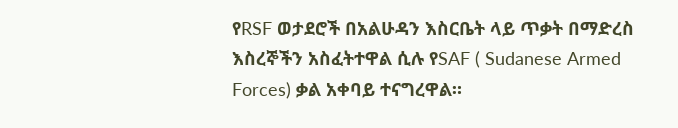የRSF ወታደሮች በአልሁዳን እስርቤት ላይ ጥቃት በማድረስ እስረኞችን አስፈትተዋል ሲሉ የSAF ( Sudanese Armed Forces) ቃል አቀባይ ተናግረዋል።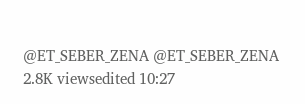@ET_SEBER_ZENA @ET_SEBER_ZENA 2.8K viewsedited 10:27